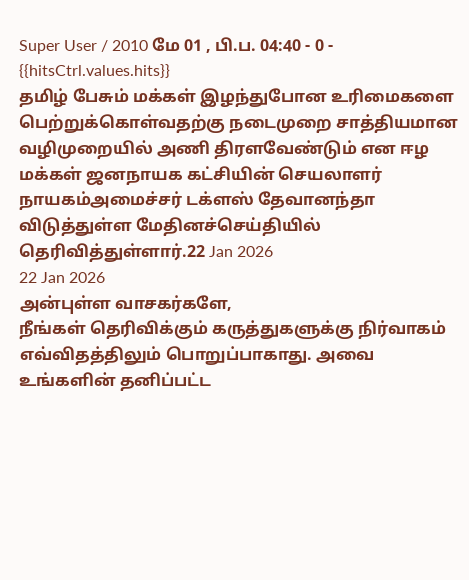Super User / 2010 மே 01 , பி.ப. 04:40 - 0 - {{hitsCtrl.values.hits}}
தமிழ் பேசும் மக்கள் இழந்துபோன உரிமைகளை பெற்றுக்கொள்வதற்கு நடைமுறை சாத்தியமான வழிமுறையில் அணி திரளவேண்டும் என ஈழ மக்கள் ஜனநாயக கட்சியின் செயலாளர் நாயகம்அமைச்சர் டக்ளஸ் தேவானந்தா விடுத்துள்ள மேதினச்செய்தியில் தெரிவித்துள்ளார்.22 Jan 2026
22 Jan 2026
அன்புள்ள வாசகர்களே,
நீங்கள் தெரிவிக்கும் கருத்துகளுக்கு நிர்வாகம் எவ்விதத்திலும் பொறுப்பாகாது. அவை உங்களின் தனிப்பட்ட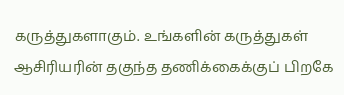கருத்துகளாகும். உங்களின் கருத்துகள் ஆசிரியரின் தகுந்த தணிக்கைக்குப் பிறகே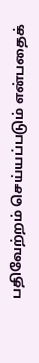பதிவேற்றம் செய்யப்படும் என்பதைக்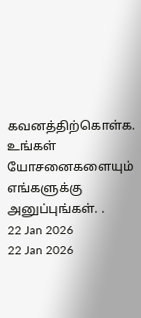கவனத்திற்கொள்க. உங்கள் யோசனைகளையும் எங்களுக்கு அனுப்புங்கள். .
22 Jan 2026
22 Jan 2026